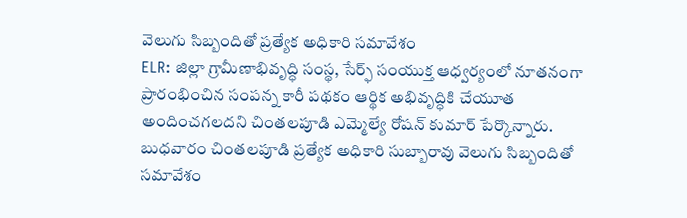వెలుగు సిబ్బందితో ప్రత్యేక అధికారి సమావేశం
ELR: జిల్లా గ్రామీణాభివృద్ధి సంస్థ, సేర్ఫ్ సంయుక్త ఆధ్వర్యంలో నూతనంగా ప్రారంభించిన సంపన్న కారీ పథకం ఆర్థిక అభివృద్ధికి చేయూత అందించగలదని చింతలపూడి ఎమ్మెల్యే రోషన్ కుమార్ పేర్కొన్నారు. బుధవారం చింతలపూడి ప్రత్యేక అధికారి సుబ్బారావు వెలుగు సిబ్బందితో సమావేశం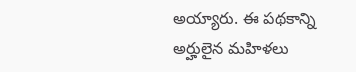అయ్యారు. ఈ పథకాన్ని అర్హులైన మహిళలు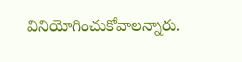వినియోగించుకోవాలన్నారు.